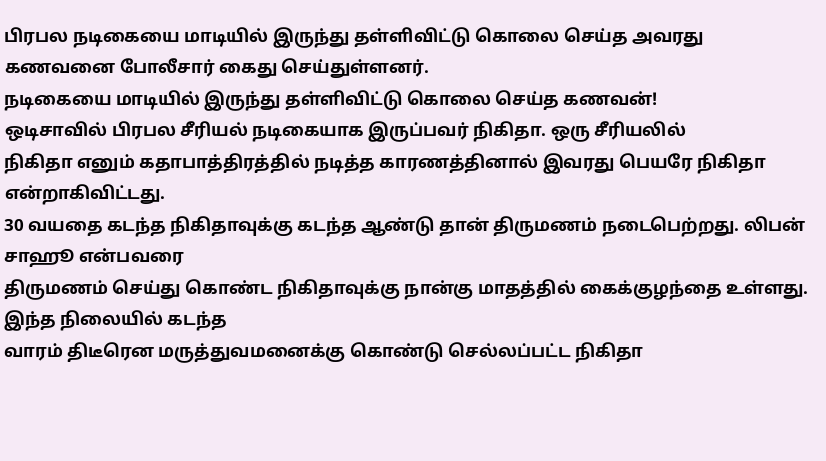பிரபல நடிகையை மாடியில் இருந்து தள்ளிவிட்டு கொலை செய்த அவரது கணவனை போலீசார் கைது செய்துள்ளனர்.
நடிகையை மாடியில் இருந்து தள்ளிவிட்டு கொலை செய்த கணவன்!
ஒடிசாவில் பிரபல சீரியல் நடிகையாக இருப்பவர் நிகிதா. ஒரு சீரியலில்
நிகிதா எனும் கதாபாத்திரத்தில் நடித்த காரணத்தினால் இவரது பெயரே நிகிதா என்றாகிவிட்டது.
30 வயதை கடந்த நிகிதாவுக்கு கடந்த ஆண்டு தான் திருமணம் நடைபெற்றது. லிபன் சாஹூ என்பவரை
திருமணம் செய்து கொண்ட நிகிதாவுக்கு நான்கு மாதத்தில் கைக்குழந்தை உள்ளது.
இந்த நிலையில் கடந்த
வாரம் திடீரென மருத்துவமனைக்கு கொண்டு செல்லப்பட்ட நிகிதா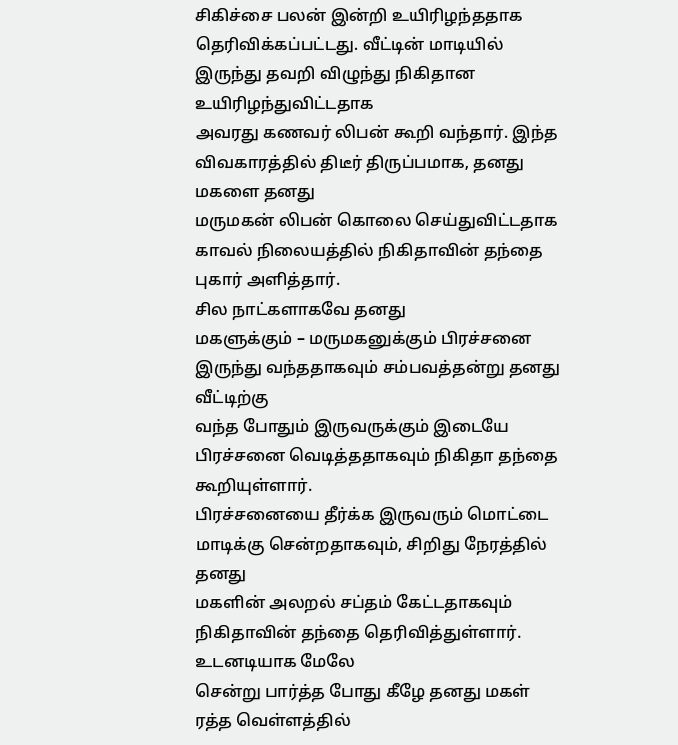சிகிச்சை பலன் இன்றி உயிரிழந்ததாக
தெரிவிக்கப்பட்டது. வீட்டின் மாடியில் இருந்து தவறி விழுந்து நிகிதான உயிரிழந்துவிட்டதாக
அவரது கணவர் லிபன் கூறி வந்தார். இந்த விவகாரத்தில் திடீர் திருப்பமாக, தனது மகளை தனது
மருமகன் லிபன் கொலை செய்துவிட்டதாக காவல் நிலையத்தில் நிகிதாவின் தந்தை புகார் அளித்தார்.
சில நாட்களாகவே தனது
மகளுக்கும் – மருமகனுக்கும் பிரச்சனை இருந்து வந்ததாகவும் சம்பவத்தன்று தனது வீட்டிற்கு
வந்த போதும் இருவருக்கும் இடையே பிரச்சனை வெடித்ததாகவும் நிகிதா தந்தை கூறியுள்ளார்.
பிரச்சனையை தீர்க்க இருவரும் மொட்டை மாடிக்கு சென்றதாகவும், சிறிது நேரத்தில் தனது
மகளின் அலறல் சப்தம் கேட்டதாகவும் நிகிதாவின் தந்தை தெரிவித்துள்ளார். உடனடியாக மேலே
சென்று பார்த்த போது கீழே தனது மகள் ரத்த வெள்ளத்தில்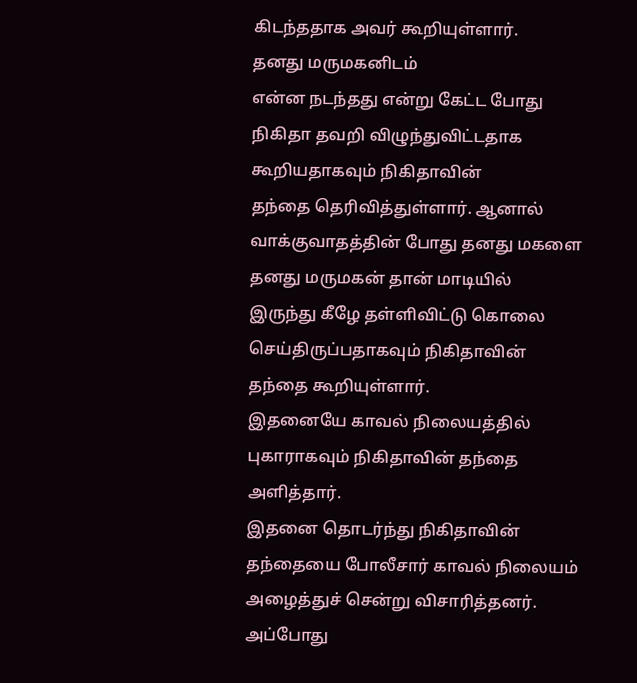கிடந்ததாக அவர் கூறியுள்ளார்.
தனது மருமகனிடம்
என்ன நடந்தது என்று கேட்ட போது நிகிதா தவறி விழுந்துவிட்டதாக கூறியதாகவும் நிகிதாவின்
தந்தை தெரிவித்துள்ளார். ஆனால் வாக்குவாதத்தின் போது தனது மகளை தனது மருமகன் தான் மாடியில்
இருந்து கீழே தள்ளிவிட்டு கொலை செய்திருப்பதாகவும் நிகிதாவின் தந்தை கூறியுள்ளார்.
இதனையே காவல் நிலையத்தில் புகாராகவும் நிகிதாவின் தந்தை அளித்தார்.
இதனை தொடர்ந்து நிகிதாவின்
தந்தையை போலீசார் காவல் நிலையம் அழைத்துச் சென்று விசாரித்தனர். அப்போது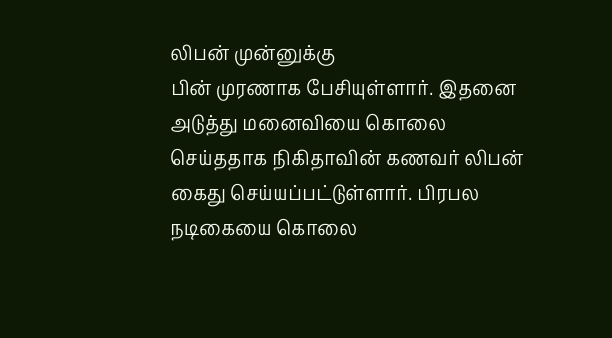லிபன் முன்னுக்கு
பின் முரணாக பேசியுள்ளார். இதனை அடுத்து மனைவியை கொலை செய்ததாக நிகிதாவின் கணவர் லிபன்
கைது செய்யப்பட்டுள்ளார். பிரபல நடிகையை கொலை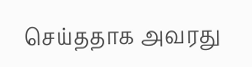செய்ததாக அவரது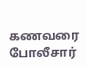கணவரை போலீசார்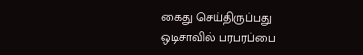கைது செய்திருப்பது
ஒடிசாவில் பரபரப்பை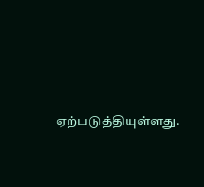ஏற்படுத்தியுள்ளது.